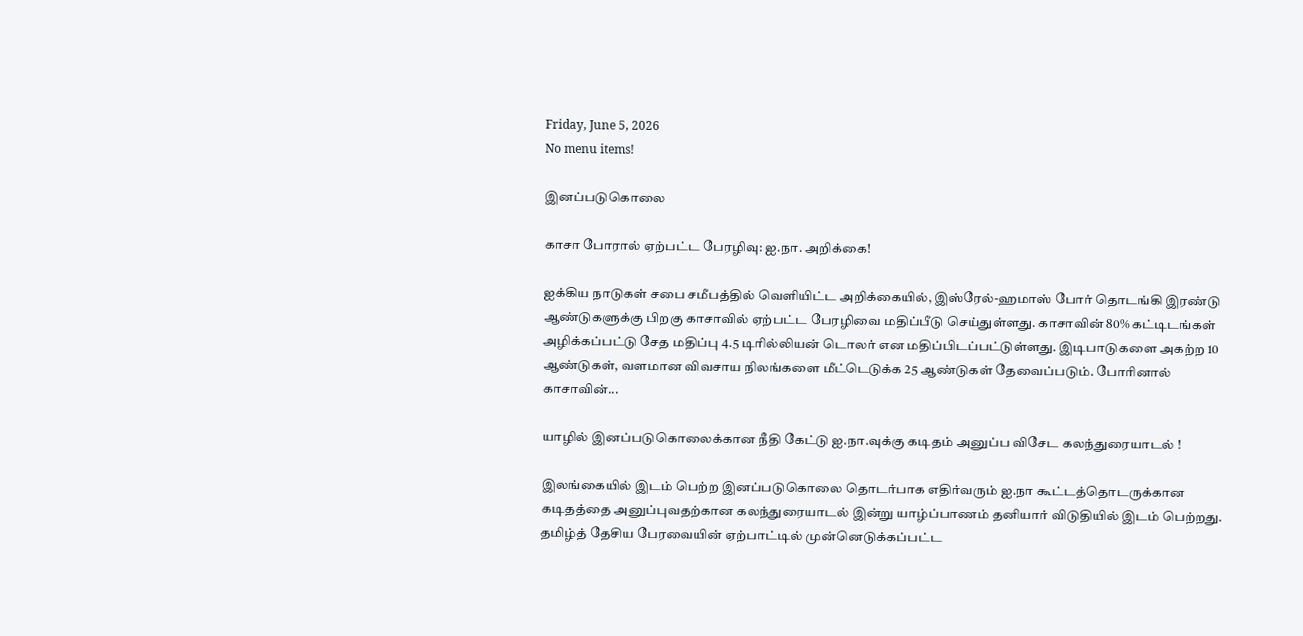Friday, June 5, 2026
No menu items!

இனப்படுகொலை

காசா போரால் ஏற்பட்ட பேரழிவு: ஐ.நா. அறிக்கை!

ஐக்கிய நாடுகள் சபை சமீபத்தில் வெளியிட்ட அறிக்கையில், இஸ்ரேல்-ஹமாஸ் போர் தொடங்கி இரண்டு ஆண்டுகளுக்கு பிறகு காசாவில் ஏற்பட்ட பேரழிவை மதிப்பீடு செய்துள்ளது. காசாவின் 80% கட்டிடங்கள் அழிக்கப்பட்டு சேத மதிப்பு 4.5 டிரில்லியன் டொலர் என மதிப்பிடப்பட்டுள்ளது. இடிபாடுகளை அகற்ற 10 ஆண்டுகள், வளமான விவசாய நிலங்களை மீட்டெடுக்க 25 ஆண்டுகள் தேவைப்படும். போரினால் காசாவின்...

யாழில் இனப்படுகொலைக்கான நீதி கேட்டு ஐ.நா.வுக்கு கடிதம் அனுப்ப விசேட கலந்துரையாடல் !

இலங்கையில் இடம் பெற்ற இனப்படுகொலை தொடர்பாக எதிர்வரும் ஐ.நா கூட்டத்தொடருக்கான கடிதத்தை அனுப்புவதற்கான கலந்துரையாடல் இன்று யாழ்ப்பாணம் தனியார் விடுதியில் இடம் பெற்றது. தமிழ்த் தேசிய பேரவையின் ஏற்பாட்டில் முன்னெடுக்கப்பட்ட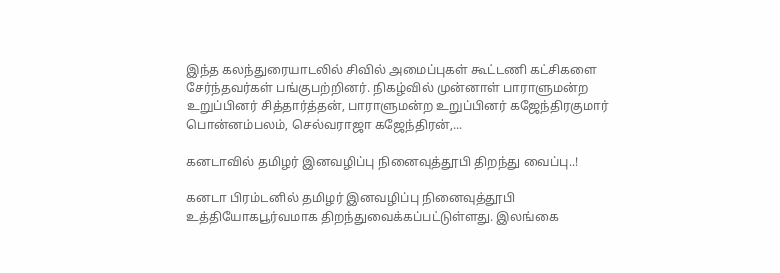இந்த கலந்துரையாடலில் சிவில் அமைப்புகள் கூட்டணி கட்சிகளை சேர்ந்தவர்கள் பங்குபற்றினர். நிகழ்வில் முன்னாள் பாராளுமன்ற உறுப்பினர் சித்தார்த்தன், பாராளுமன்ற உறுப்பினர் கஜேந்திரகுமார் பொன்னம்பலம், செல்வராஜா கஜேந்திரன்,...

கனடாவில் தமிழர் இனவழிப்பு நினைவுத்தூபி திறந்து வைப்பு..!

கனடா பிரம்டனில் தமிழர் இனவழிப்பு நினைவுத்தூபி உத்தியோகபூர்வமாக திறந்துவைக்கப்பட்டுள்ளது. இலங்கை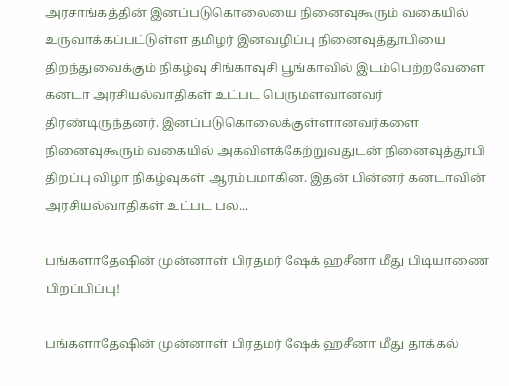அரசாங்கத்தின் இனப்படுகொலையை நினைவுகூரும் வகையில் உருவாக்கப்பட்டுள்ள தமிழர் இனவழிப்பு நினைவுத்தூபியை திறந்துவைக்கும் நிகழ்வு சிங்காவுசி பூங்காவில் இடம்பெற்றவேளை கனடா அரசியல்வாதிகள் உட்பட பெருமளவானவர் திரண்டிருந்தனர். இனப்படுகொலைக்குள்ளானவர்களை நினைவுகூரும் வகையில் அகவிளக்கேற்றுவதுடன் நினைவுத்தூபி திறப்பு விழா நிகழ்வுகள் ஆரம்பமாகின. இதன் பின்னர் கனடாவின் அரசியல்வாதிகள் உட்பட பல...

பங்களாதேஷின் முன்னாள் பிரதமர் ஷேக் ஹசீனா மீது பிடியாணை பிறப்பிப்பு!

பங்களாதேஷின் முன்னாள் பிரதமர் ஷேக் ஹசீனா மீது தாக்கல்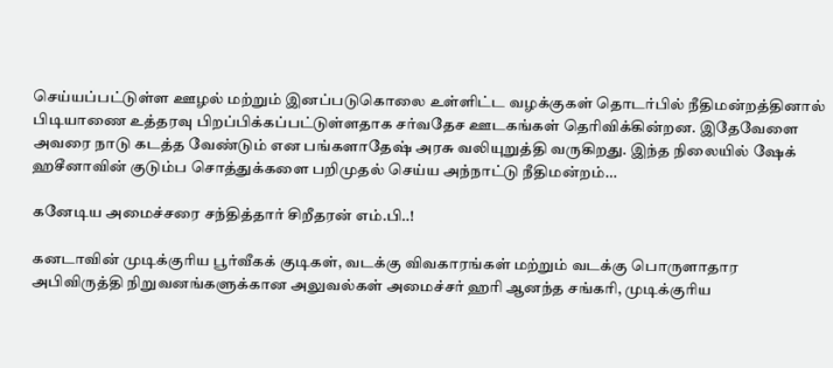செய்யப்பட்டுள்ள ஊழல் மற்றும் இனப்படுகொலை உள்ளிட்ட வழக்குகள் தொடர்பில் நீதிமன்றத்தினால் பிடியாணை உத்தரவு பிறப்பிக்கப்பட்டுள்ளதாக சர்வதேச ஊடகங்கள் தெரிவிக்கின்றன. இதேவேளை அவரை நாடு கடத்த வேண்டும் என பங்களாதேஷ் அரசு வலியுறுத்தி வருகிறது. இந்த நிலையில் ஷேக் ஹசீனாவின் குடும்ப சொத்துக்களை பறிமுதல் செய்ய அந்நாட்டு நீதிமன்றம்...

கனேடிய அமைச்சரை சந்தித்தார் சிறீதரன் எம்.பி..!

கனடாவின் முடிக்குரிய பூர்வீகக் குடிகள், வடக்கு விவகாரங்கள் மற்றும் வடக்கு பொருளாதார அபிவிருத்தி நிறுவனங்களுக்கான அலுவல்கள் அமைச்சர் ஹரி ஆனந்த சங்கரி, முடிக்குரிய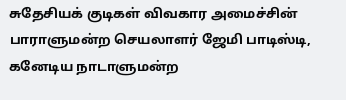சுதேசியக் குடிகள் விவகார அமைச்சின் பாராளுமன்ற செயலாளர் ஜேமி பாடிஸ்டி, கனேடிய நாடாளுமன்ற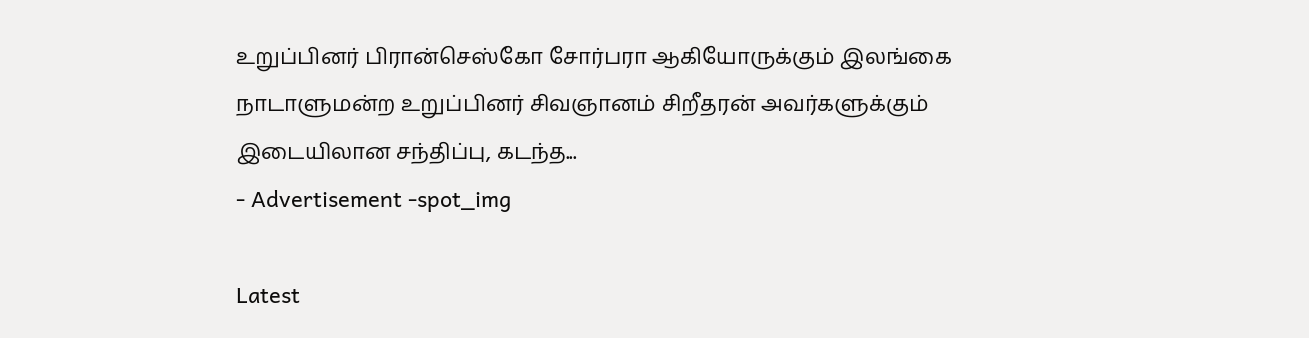உறுப்பினர் பிரான்செஸ்கோ சோர்பரா ஆகியோருக்கும் இலங்கை நாடாளுமன்ற உறுப்பினர் சிவஞானம் சிறீதரன் அவர்களுக்கும் இடையிலான சந்திப்பு, கடந்த...
- Advertisement -spot_img

Latest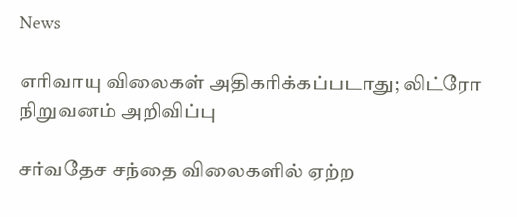News

எரிவாயு விலைகள் அதிகரிக்கப்படாது; லிட்ரோ நிறுவனம் அறிவிப்பு

சர்வதேச சந்தை விலைகளில் ஏற்ற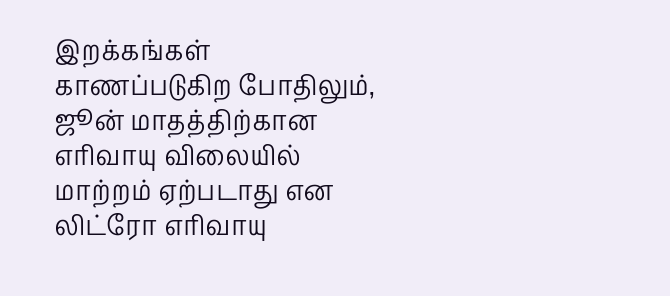இறக்கங்கள் காணப்படுகிற போதிலும், ஜூன் மாதத்திற்கான எரிவாயு விலையில் மாற்றம் ஏற்படாது என லிட்ரோ எரிவாயு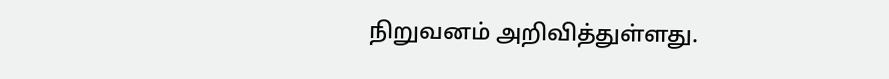நிறுவனம் அறிவித்துள்ளது.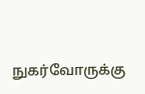நுகர்வோருக்கு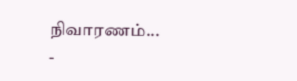நிவாரணம்...
-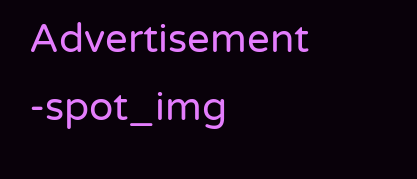Advertisement -spot_img